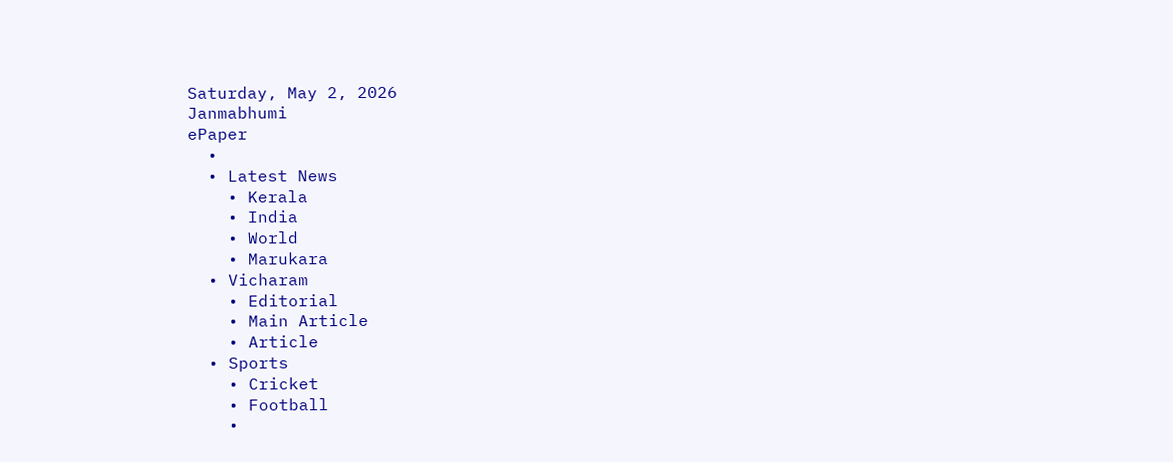Saturday, May 2, 2026
Janmabhumi
ePaper
  •
  • Latest News
    • Kerala
    • India
    • World
    • Marukara
  • Vicharam
    • Editorial
    • Main Article
    • Article
  • Sports
    • Cricket
    • Football
    •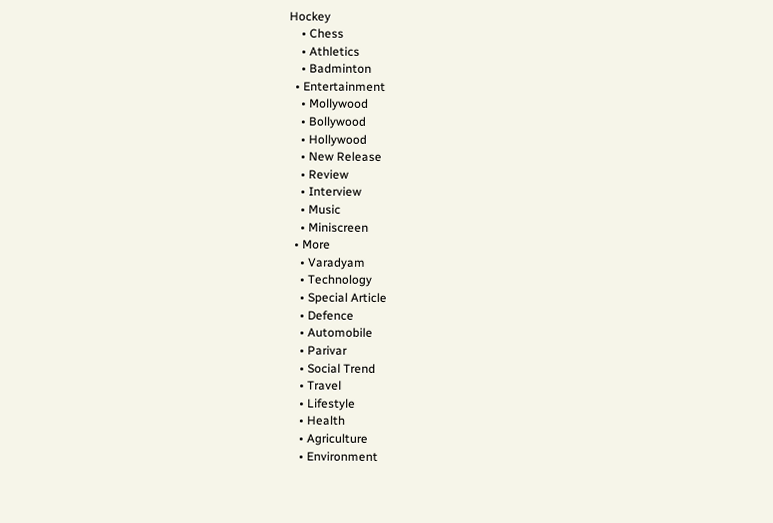Hockey
    • Chess
    • Athletics
    • Badminton
  • Entertainment
    • Mollywood
    • Bollywood
    • Hollywood
    • New Release
    • Review
    • Interview
    • Music
    • Miniscreen
  • More
    • Varadyam
    • Technology
    • Special Article
    • Defence
    • Automobile
    • Parivar
    • Social Trend
    • Travel
    • Lifestyle
    • Health
    • Agriculture
    • Environment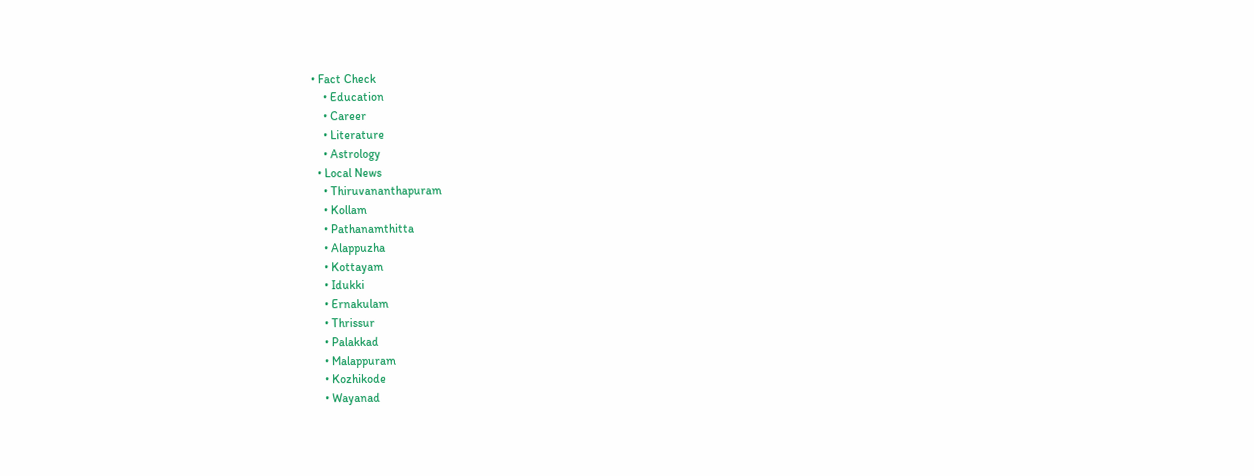• Fact Check
    • Education
    • Career
    • Literature
    • Astrology
  • Local News
    • Thiruvananthapuram
    • Kollam
    • Pathanamthitta
    • Alappuzha
    • Kottayam
    • Idukki
    • Ernakulam
    • Thrissur
    • Palakkad
    • Malappuram
    • Kozhikode
    • Wayanad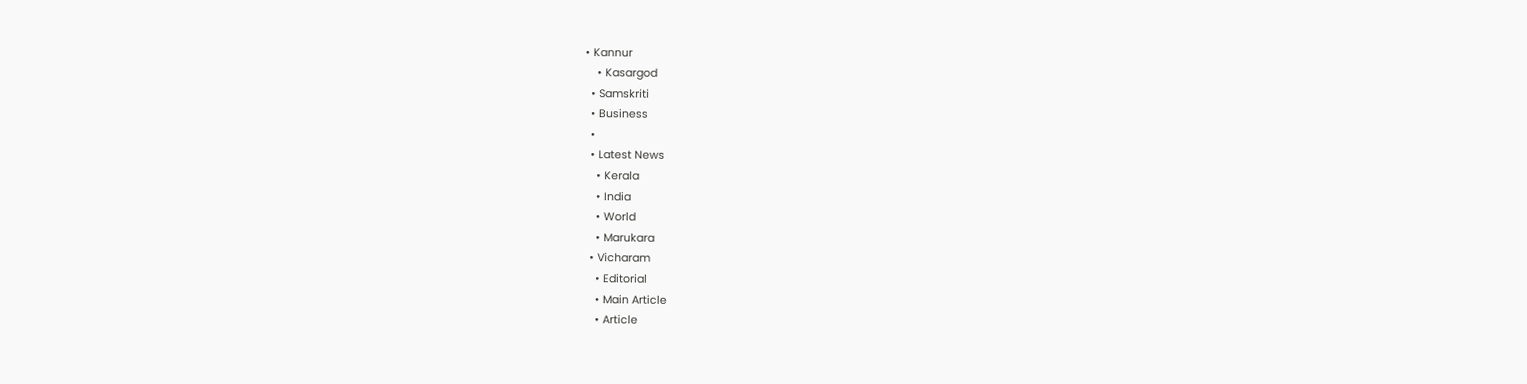• Kannur
    • Kasargod
  • Samskriti
  • Business
  •
  • Latest News
    • Kerala
    • India
    • World
    • Marukara
  • Vicharam
    • Editorial
    • Main Article
    • Article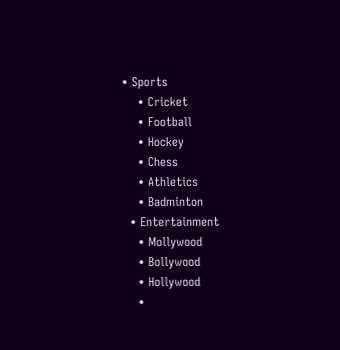• Sports
    • Cricket
    • Football
    • Hockey
    • Chess
    • Athletics
    • Badminton
  • Entertainment
    • Mollywood
    • Bollywood
    • Hollywood
    •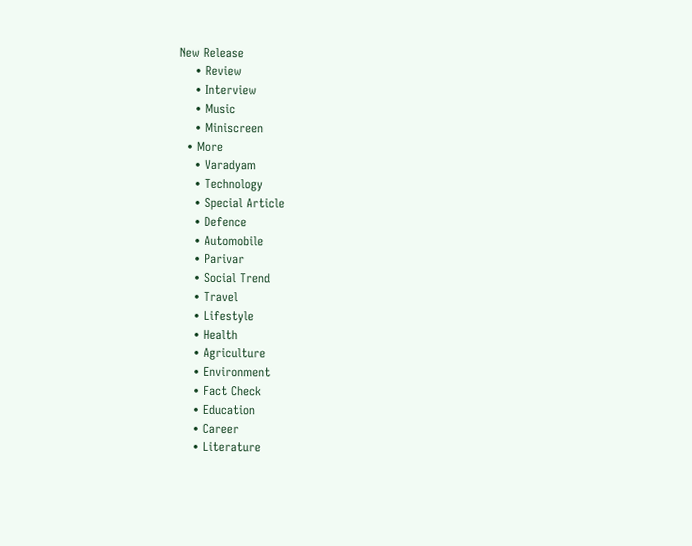New Release
    • Review
    • Interview
    • Music
    • Miniscreen
  • More
    • Varadyam
    • Technology
    • Special Article
    • Defence
    • Automobile
    • Parivar
    • Social Trend
    • Travel
    • Lifestyle
    • Health
    • Agriculture
    • Environment
    • Fact Check
    • Education
    • Career
    • Literature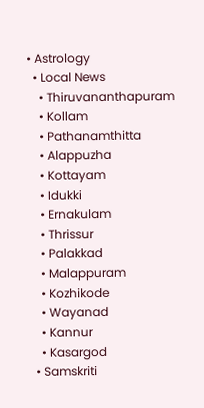• Astrology
  • Local News
    • Thiruvananthapuram
    • Kollam
    • Pathanamthitta
    • Alappuzha
    • Kottayam
    • Idukki
    • Ernakulam
    • Thrissur
    • Palakkad
    • Malappuram
    • Kozhikode
    • Wayanad
    • Kannur
    • Kasargod
  • Samskriti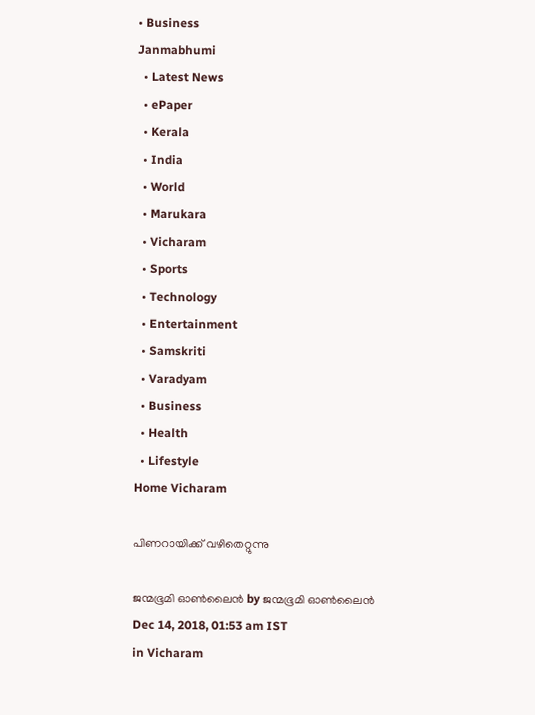• Business
Janmabhumi
  • Latest News
  • ePaper
  • Kerala
  • India
  • World
  • Marukara
  • Vicharam
  • Sports
  • Technology
  • Entertainment
  • Samskriti
  • Varadyam
  • Business
  • Health
  • Lifestyle
Home Vicharam

പിണറായിക്ക് വഴിതെറ്റുന്നു

ജന്മഭൂമി ഓണ്‍ലൈന്‍ by ജന്മഭൂമി ഓണ്‍ലൈന്‍
Dec 14, 2018, 01:53 am IST
in Vicharam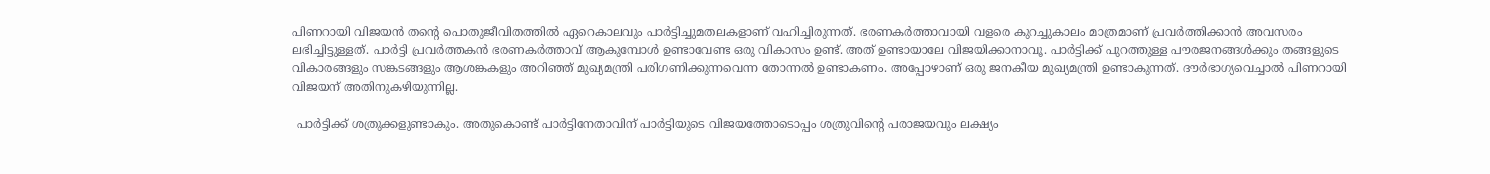പിണറായി വിജയന്‍ തന്റെ പൊതുജീവിതത്തില്‍ ഏറെകാലവും പാര്‍ട്ടിച്ചുമതലകളാണ് വഹിച്ചിരുന്നത്. ഭരണകര്‍ത്താവായി വളരെ കുറച്ചുകാലം മാത്രമാണ് പ്രവര്‍ത്തിക്കാന്‍ അവസരം ലഭിച്ചിട്ടുള്ളത്. പാര്‍ട്ടി പ്രവര്‍ത്തകന്‍ ഭരണകര്‍ത്താവ് ആകുമ്പോള്‍ ഉണ്ടാവേണ്ട ഒരു വികാസം ഉണ്ട്. അത് ഉണ്ടായാലേ വിജയിക്കാനാവൂ. പാര്‍ട്ടിക്ക് പുറത്തുള്ള പൗരജനങ്ങള്‍ക്കും തങ്ങളുടെ വികാരങ്ങളും സങ്കടങ്ങളും ആശങ്കകളും അറിഞ്ഞ് മുഖ്യമന്ത്രി പരിഗണിക്കുന്നവെന്ന തോന്നല്‍ ഉണ്ടാകണം. അപ്പോഴാണ് ഒരു ജനകീയ മുഖ്യമന്ത്രി ഉണ്ടാകുന്നത്. ദൗര്‍ഭാഗ്യവെച്ചാല്‍ പിണറായി വിജയന് അതിനുകഴിയുന്നില്ല.

 പാര്‍ട്ടിക്ക് ശത്രുക്കളുണ്ടാകും. അതുകൊണ്ട് പാര്‍ട്ടിനേതാവിന് പാര്‍ട്ടിയുടെ വിജയത്തോടൊപ്പം ശത്രുവിന്റെ പരാജയവും ലക്ഷ്യം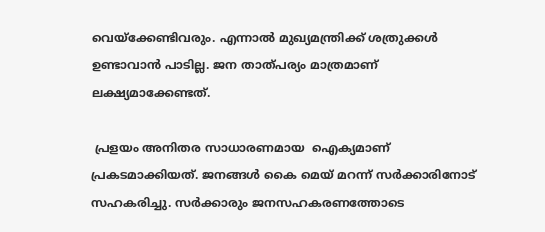വെയ്‌ക്കേണ്ടിവരും. എന്നാല്‍ മുഖ്യമന്ത്രിക്ക് ശത്രുക്കള്‍ ഉണ്ടാവാന്‍ പാടില്ല. ജന താത്പര്യം മാത്രമാണ് ലക്ഷ്യമാക്കേണ്ടത്.

 പ്രളയം അനിതര സാധാരണമായ  ഐക്യമാണ് പ്രകടമാക്കിയത്. ജനങ്ങള്‍ കൈ മെയ് മറന്ന് സര്‍ക്കാരിനോട് സഹകരിച്ചു. സര്‍ക്കാരും ജനസഹകരണത്തോടെ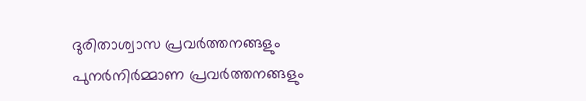ദുരിതാശ്വാസ പ്രവര്‍ത്തനങ്ങളും പുനര്‍നിര്‍മ്മാണ പ്രവര്‍ത്തനങ്ങളും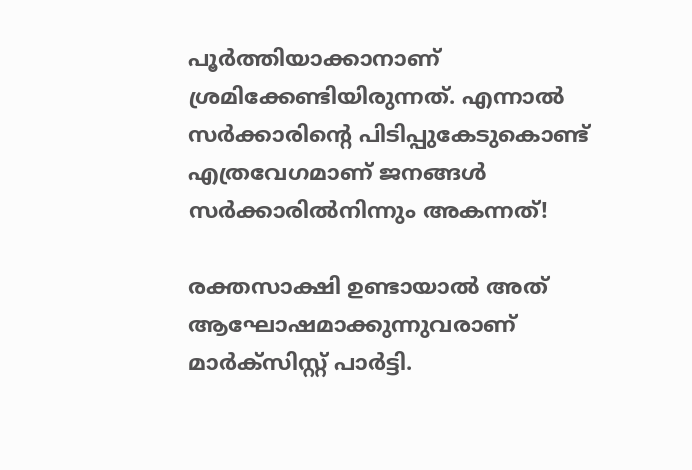പൂര്‍ത്തിയാക്കാനാണ് ശ്രമിക്കേണ്ടിയിരുന്നത്. എന്നാല്‍ സര്‍ക്കാരിന്റെ പിടിപ്പുകേടുകൊണ്ട് എത്രവേഗമാണ് ജനങ്ങള്‍ സര്‍ക്കാരില്‍നിന്നും അകന്നത്!

രക്തസാക്ഷി ഉണ്ടായാല്‍ അത് ആഘോഷമാക്കുന്നുവരാണ് മാര്‍ക്‌സിസ്റ്റ് പാര്‍ട്ടി.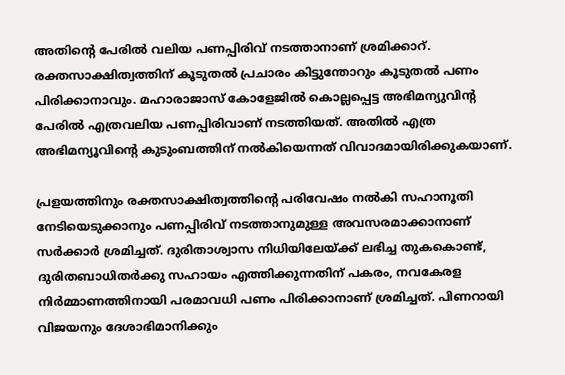അതിന്റെ പേരില്‍ വലിയ പണപ്പിരിവ് നടത്താനാണ് ശ്രമിക്കാറ്. രക്തസാക്ഷിത്വത്തിന് കൂടുതല്‍ പ്രചാരം കിട്ടുന്തോറും കൂടുതല്‍ പണം പിരിക്കാനാവും. മഹാരാജാസ് കോളേജില്‍ കൊല്ലപ്പെട്ട അഭിമന്യുവിന്റ പേരില്‍ എത്രവലിയ പണപ്പിരിവാണ് നടത്തിയത്. അതില്‍ എത്ര അഭിമന്യൂവിന്റെ കുടുംബത്തിന് നല്‍കിയെന്നത് വിവാദമായിരിക്കുകയാണ്.

പ്രളയത്തിനും രക്തസാക്ഷിത്വത്തിന്റെ പരിവേഷം നല്‍കി സഹാനൂതി നേടിയെടുക്കാനും പണപ്പിരിവ് നടത്താനുമുള്ള അവസരമാക്കാനാണ് സര്‍ക്കാര്‍ ശ്രമിച്ചത്. ദുരിതാശ്വാസ നിധിയിലേയ്‌ക്ക് ലഭിച്ച തുകകൊണ്ട്, ദുരിതബാധിതര്‍ക്കു സഹായം എത്തിക്കുന്നതിന് പകരം, നവകേരള നിര്‍മ്മാണത്തിനായി പരമാവധി പണം പിരിക്കാനാണ് ശ്രമിച്ചത്. പിണറായി വിജയനും ദേശാഭിമാനിക്കും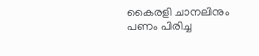കൈരളി ചാനലിനും പണം പിരിച്ച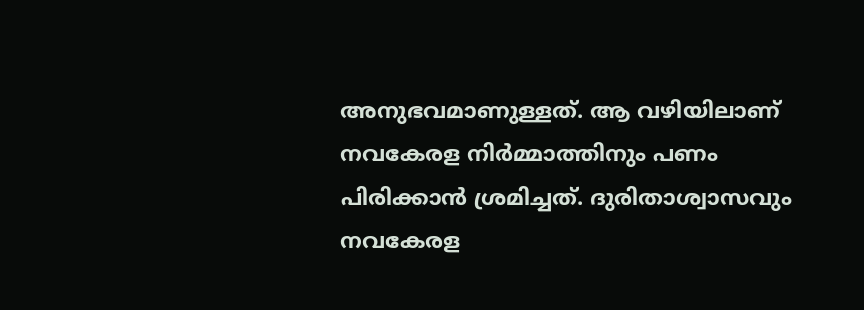അനുഭവമാണുള്ളത്. ആ വഴിയിലാണ് നവകേരള നിര്‍മ്മാത്തിനും പണം പിരിക്കാന്‍ ശ്രമിച്ചത്. ദുരിതാശ്വാസവും നവകേരള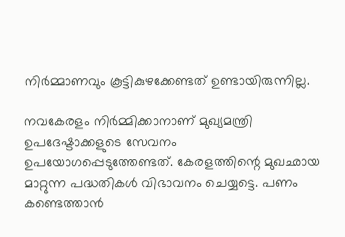നിര്‍മ്മാണവും കൂട്ടികുഴക്കേണ്ടത് ഉണ്ടായിരുന്നില്ല.

നവകേരളം നിര്‍മ്മിക്കാനാണ് മുഖ്യമന്ത്രി ഉപദേഷ്ടാക്കളുടെ സേവനം ഉപയോഗപ്പെടുത്തേണ്ടത്. കേരളത്തിന്റെ മുഖഛായ മാറ്റുന്ന പദ്ധതികള്‍ വിഭാവനം ചെയ്യട്ടെ. പണം കണ്ടെത്താന്‍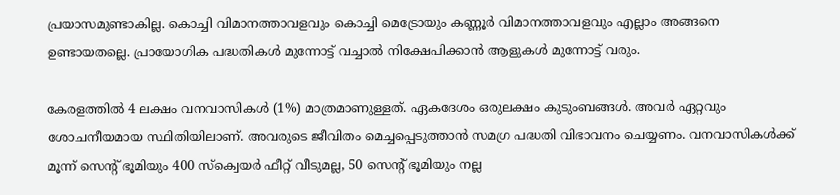പ്രയാസമുണ്ടാകില്ല. കൊച്ചി വിമാനത്താവളവും കൊച്ചി മെട്രോയും കണ്ണൂര്‍ വിമാനത്താവളവും എല്ലാം അങ്ങനെ ഉണ്ടായതല്ലെ. പ്രായോഗിക പദ്ധതികള്‍ മുന്നോട്ട് വച്ചാല്‍ നിക്ഷേപിക്കാന്‍ ആളുകള്‍ മുന്നോട്ട് വരും.

കേരളത്തില്‍ 4 ലക്ഷം വനവാസികള്‍ (1%) മാത്രമാണുള്ളത്. ഏകദേശം ഒരുലക്ഷം കുടുംബങ്ങള്‍. അവര്‍ ഏറ്റവും ശോചനീയമായ സ്ഥിതിയിലാണ്. അവരുടെ ജീവിതം മെച്ചപ്പെടുത്താന്‍ സമഗ്ര പദ്ധതി വിഭാവനം ചെയ്യണം. വനവാസികള്‍ക്ക് മൂന്ന് സെന്റ് ഭൂമിയും 400 സ്‌ക്വെയര്‍ ഫീറ്റ് വീടുമല്ല, 50 സെന്റ് ഭൂമിയും നല്ല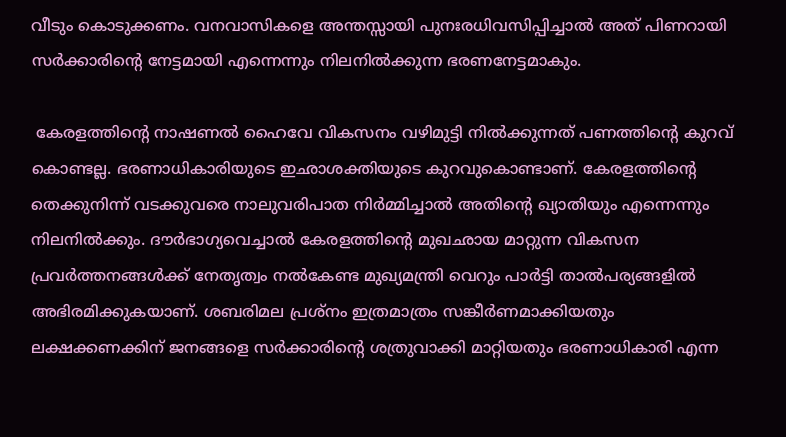വീടും കൊടുക്കണം. വനവാസികളെ അന്തസ്സായി പുനഃരധിവസിപ്പിച്ചാല്‍ അത് പിണറായി സര്‍ക്കാരിന്റെ നേട്ടമായി എന്നെന്നും നിലനില്‍ക്കുന്ന ഭരണനേട്ടമാകും.

 കേരളത്തിന്റെ നാഷണല്‍ ഹൈവേ വികസനം വഴിമുട്ടി നില്‍ക്കുന്നത് പണത്തിന്റെ കുറവ് കൊണ്ടല്ല. ഭരണാധികാരിയുടെ ഇഛാശക്തിയുടെ കുറവുകൊണ്ടാണ്. കേരളത്തിന്റെ തെക്കുനിന്ന് വടക്കുവരെ നാലുവരിപാത നിര്‍മ്മിച്ചാല്‍ അതിന്റെ ഖ്യാതിയും എന്നെന്നും നിലനില്‍ക്കും. ദൗര്‍ഭാഗ്യവെച്ചാല്‍ കേരളത്തിന്റെ മുഖഛായ മാറ്റുന്ന വികസന പ്രവര്‍ത്തനങ്ങള്‍ക്ക് നേതൃത്വം നല്‍കേണ്ട മുഖ്യമന്ത്രി വെറും പാര്‍ട്ടി താല്‍പര്യങ്ങളില്‍ അഭിരമിക്കുകയാണ്. ശബരിമല പ്രശ്‌നം ഇത്രമാത്രം സങ്കീര്‍ണമാക്കിയതും ലക്ഷക്കണക്കിന് ജനങ്ങളെ സര്‍ക്കാരിന്റെ ശത്രുവാക്കി മാറ്റിയതും ഭരണാധികാരി എന്ന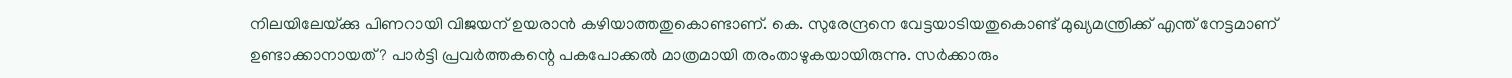നിലയിലേയ്‌ക്കു പിണറായി വിജയന് ഉയരാന്‍ കഴിയാത്തതുകൊണ്ടാണ്. കെ. സുരേന്ദ്രനെ വേട്ടയാടിയതുകൊണ്ട് മുഖ്യമന്ത്രിക്ക് എന്ത് നേട്ടമാണ് ഉണ്ടാക്കാനായത്? പാര്‍ട്ടി പ്രവര്‍ത്തകന്റെ പകപോക്കല്‍ മാത്രമായി തരംതാഴുകയായിരുന്നു. സര്‍ക്കാരും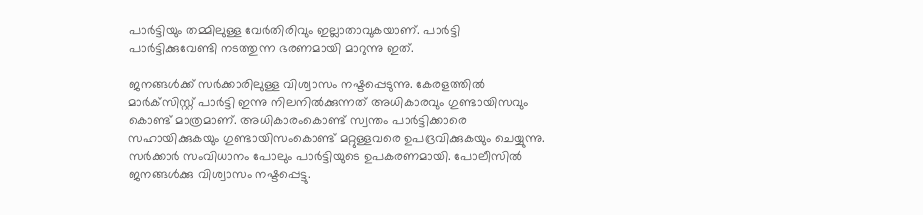പാര്‍ട്ടിയും തമ്മിലുള്ള വേര്‍തിരിവും ഇല്ലാതാവുകയാണ്. പാര്‍ട്ടി പാര്‍ട്ടിക്കുവേണ്ടി നടത്തുന്ന ഭരണമായി മാറുന്നു ഇത്.

ജനങ്ങള്‍ക്ക് സര്‍ക്കാരിലുള്ള വിശ്വാസം നഷ്ടപ്പെടുന്നു. കേരളത്തില്‍ മാര്‍ക്‌സിസ്റ്റ് പാര്‍ട്ടി ഇന്നു നിലനില്‍ക്കുന്നത് അധികാരവും ഗുണ്ടായിസവും കൊണ്ട് മാത്രമാണ്. അധികാരംകൊണ്ട് സ്വന്തം പാര്‍ട്ടിക്കാരെ സഹായിക്കുകയും ഗുണ്ടായിസംകൊണ്ട് മറ്റുള്ളവരെ ഉപദ്രവിക്കുകയും ചെയ്യുന്നു. സര്‍ക്കാര്‍ സംവിധാനം പോലും പാര്‍ട്ടിയുടെ ഉപകരണമായി. പോലീസില്‍ ജനങ്ങള്‍ക്കു വിശ്വാസം നഷ്ടപ്പെട്ടു.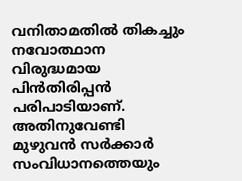വനിതാമതില്‍ തികച്ചും നവോത്ഥാന വിരുദ്ധമായ പിന്‍തിരിപ്പന്‍ പരിപാടിയാണ്. അതിനുവേണ്ടി മുഴുവന്‍ സര്‍ക്കാര്‍ സംവിധാനത്തെയും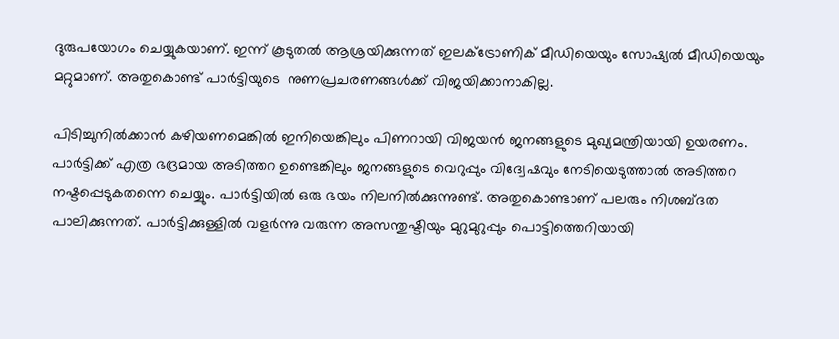ദുരുപയോഗം ചെയ്യുകയാണ്. ഇന്ന് കൂടുതല്‍ ആശ്രയിക്കുന്നത് ഇലക്ട്രോണിക് മീഡിയെയും സോഷ്യല്‍ മീഡിയെയും മറ്റുമാണ്. അതുകൊണ്ട് പാര്‍ട്ടിയുടെ  നുണപ്രചരണങ്ങള്‍ക്ക് വിജയിക്കാനാകില്ല.

പിടിച്ചുനില്‍ക്കാന്‍ കഴിയണമെങ്കില്‍ ഇനിയെങ്കിലും പിണറായി വിജയന്‍ ജനങ്ങളുടെ മുഖ്യമന്ത്രിയായി ഉയരണം. പാര്‍ട്ടിക്ക് എത്ര ഭദ്രമായ അടിത്തറ ഉണ്ടെങ്കിലും ജനങ്ങളുടെ വെറുപ്പും വിദ്വേഷവും നേടിയെടുത്താല്‍ അടിത്തറ നഷ്ടപ്പെടുകതന്നെ ചെയ്യും. പാര്‍ട്ടിയില്‍ ഒരു ഭയം നിലനില്‍ക്കുന്നുണ്ട്. അതുകൊണ്ടാണ് പലരും നിശബ്ദത പാലിക്കുന്നത്. പാര്‍ട്ടിക്കുള്ളില്‍ വളര്‍ന്നു വരുന്ന അസന്തുഷ്ടിയും മുറുമുറുപ്പും പൊട്ടിത്തെറിയായി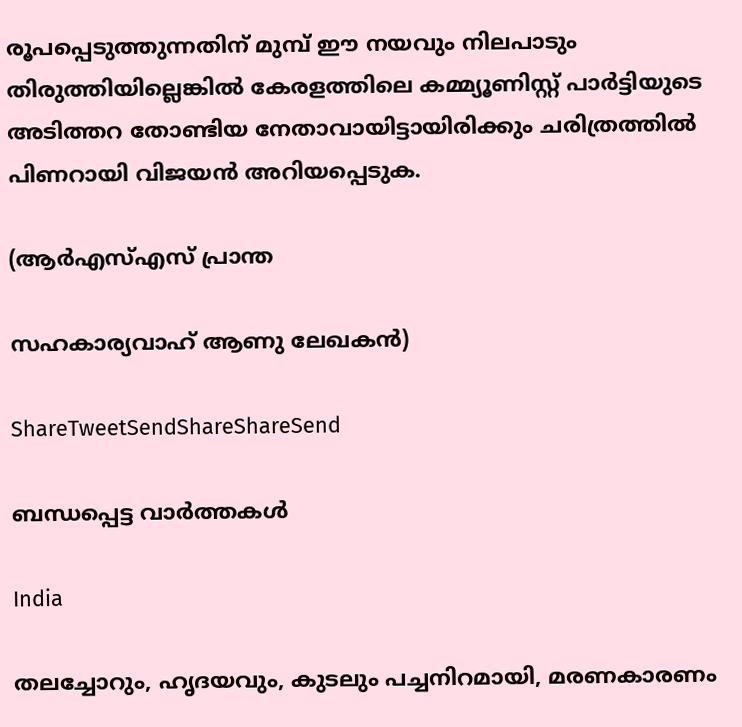രൂപപ്പെടുത്തുന്നതിന് മുമ്പ് ഈ നയവും നിലപാടും തിരുത്തിയില്ലെങ്കില്‍ കേരളത്തിലെ കമ്മ്യൂണിസ്റ്റ് പാര്‍ട്ടിയുടെ അടിത്തറ തോണ്ടിയ നേതാവായിട്ടായിരിക്കും ചരിത്രത്തില്‍ പിണറായി വിജയന്‍ അറിയപ്പെടുക.

(ആര്‍എസ്എസ് പ്രാന്ത

സഹകാര്യവാഹ് ആണു ലേഖകന്‍)

ShareTweetSendShareShareSend

ബന്ധപ്പെട്ട വാര്‍ത്തകള്‍

India

തലച്ചോറും, ഹൃദയവും, കുടലും പച്ചനിറമായി, മരണകാരണം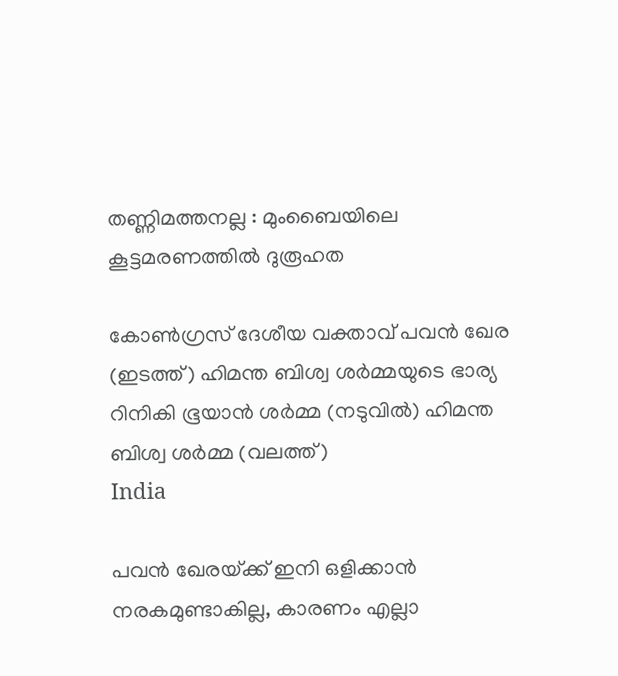തണ്ണിമത്തനല്ല : മുംബൈയിലെ കൂട്ടമരണത്തിൽ ദുരൂഹത

കോണ്‍ഗ്രസ് ദേശീയ വക്താവ് പവന്‍ ഖേര (ഇടത്ത്) ഹിമന്ത ബിശ്വ ശര്‍മ്മയുടെ ഭാര്യ റിനികി ഭൂയാന്‍ ശര്‍മ്മ (നടുവില്‍) ഹിമന്ത ബിശ്വ ശര്‍മ്മ (വലത്ത്)
India

പവന്‍ ഖേരയ്‌ക്ക് ഇനി ഒളിക്കാന്‍ നരകമുണ്ടാകില്ല, കാരണം എല്ലാ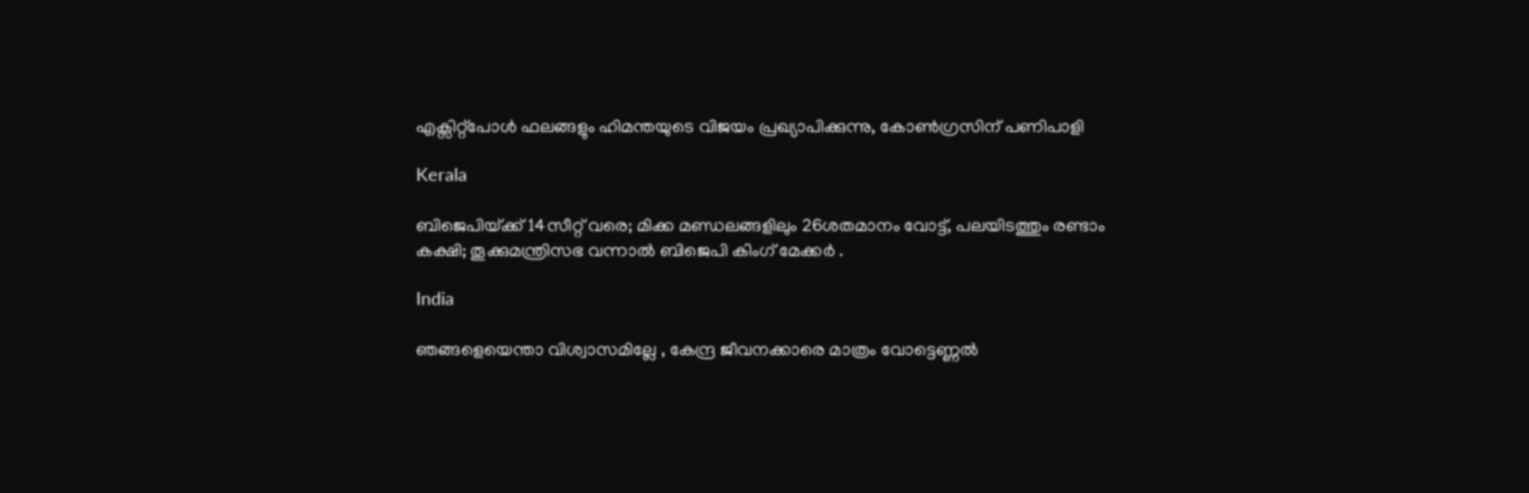എക്സിറ്റ്പോള്‍ ഫലങ്ങളും ഹിമന്തയുടെ വിജയം പ്രഖ്യാപിക്കുന്നു, കോണ്‍ഗ്രസിന് പണിപാളി

Kerala

ബിജെപിയ്‌ക്ക് 14സീറ്റ് വരെ; മിക്ക മണ്ഡലങ്ങളിലും 26ശതമാനം വോട്ട്, പലയിടത്തും രണ്ടാം കക്ഷി; തൂക്കുമന്ത്രിസഭ വന്നാല്‍ ബിജെപി കിംഗ് മേക്കര്‍ .

India

ഞങ്ങളെയെന്താ വിശ്വാസമില്ലേ , കേന്ദ്ര ജീവനക്കാരെ മാത്രം വോട്ടെണ്ണൽ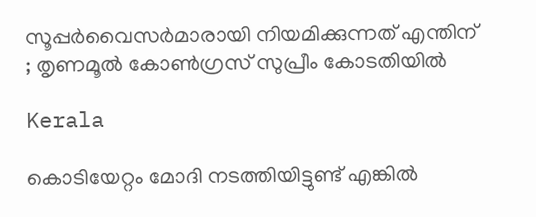സൂപ്പർവൈസർമാരായി നിയമിക്കുന്നത് എന്തിന് ; തൃണമൂൽ കോൺഗ്രസ് സുപ്രീം കോടതിയിൽ

Kerala

കൊടിയേറ്റം മോദി നടത്തിയിട്ടുണ്ട് എങ്കിൽ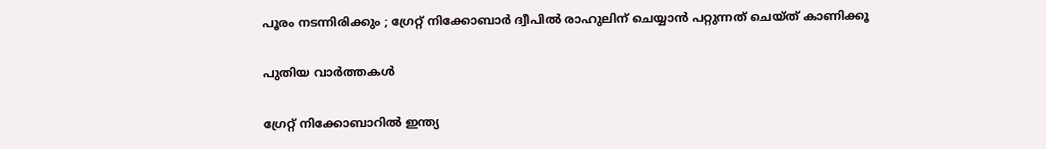പൂരം നടന്നിരിക്കും ; ഗ്രേറ്റ്‌ നിക്കോബാർ ദ്വീപിൽ രാഹുലിന് ചെയ്യാൻ പറ്റുന്നത് ചെയ്ത് കാണിക്കൂ

പുതിയ വാര്‍ത്തകള്‍

ഗ്രേറ്റ് നിക്കോബാറിൽ ഇന്ത്യ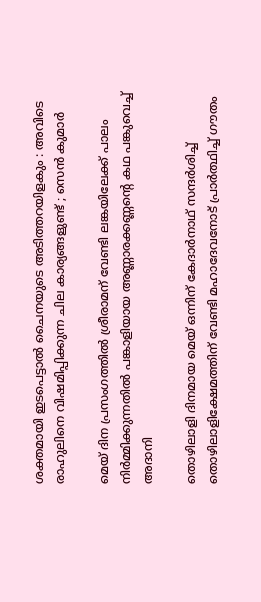ശക്തമായി ഇടപെട്ടാൽ ചൈനയുടെ അടിത്തറയിളകും : അവിടെ രാഹുലിനെ വിഷമിപ്പിക്കുന്ന ചില കാര്യങ്ങളുണ്ട് ; സെൻ കുമാർ

മെയ് ദിന പ്രസംഗത്തില്‍ ശ്രീരാമന് വേണ്ടി ലങ്കയിലേക്ക് പാലം നിര്‍മ്മിക്കുന്നതില്‍ പങ്കാളിയായ അണ്ണാരക്കണ്ണന്റെ കഥ പങ്കുവെച്ച് അദാനി

തൊഴിലാളി ദിനമായ മെയ് ഒന്നിന് കേദാര്‍നാഥ് സന്ദര്‍ശിച്ച് തൊഴിലാളിക്ഷേമത്തിന് വേണ്ടി മഹാദേവനോട് പ്രാര്‍ത്ഥിച്ച് ഗൗതം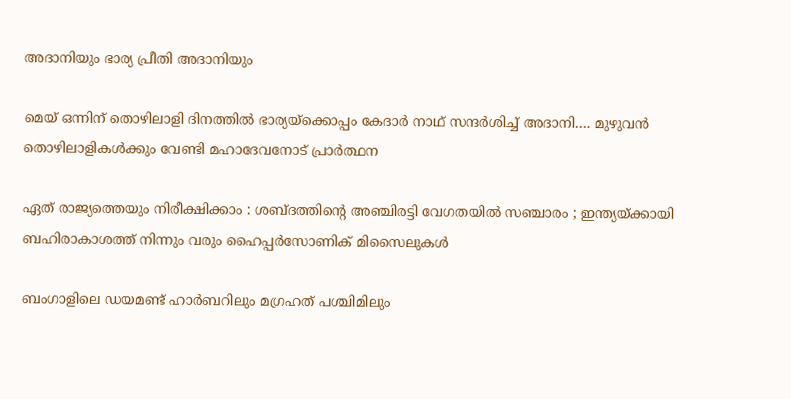അദാനിയും ഭാര്യ പ്രീതി അദാനിയും

മെയ് ഒന്നിന് തൊഴിലാളി ദിനത്തില്‍ ഭാര്യയ്‌ക്കൊപ്പം കേദാര്‍ നാഥ് സന്ദര്‍ശിച്ച് അദാനി…. മുഴുവന്‍ തൊഴിലാളികള്‍ക്കും വേണ്ടി മഹാദേവനോട് പ്രാര്‍ത്ഥന

ഏത് രാജ്യത്തെയും നിരീക്ഷിക്കാം : ശബ്ദത്തിന്റെ അഞ്ചിരട്ടി വേഗതയിൽ സഞ്ചാരം ; ഇന്ത്യയ്‌ക്കായി ബഹിരാകാശത്ത് നിന്നും വരും ഹൈപ്പർസോണിക് മിസൈലുകൾ

ബംഗാളിലെ ഡയമണ്ട് ഹാര്‍ബറിലും മഗ്രഹത് പശ്ചിമിലും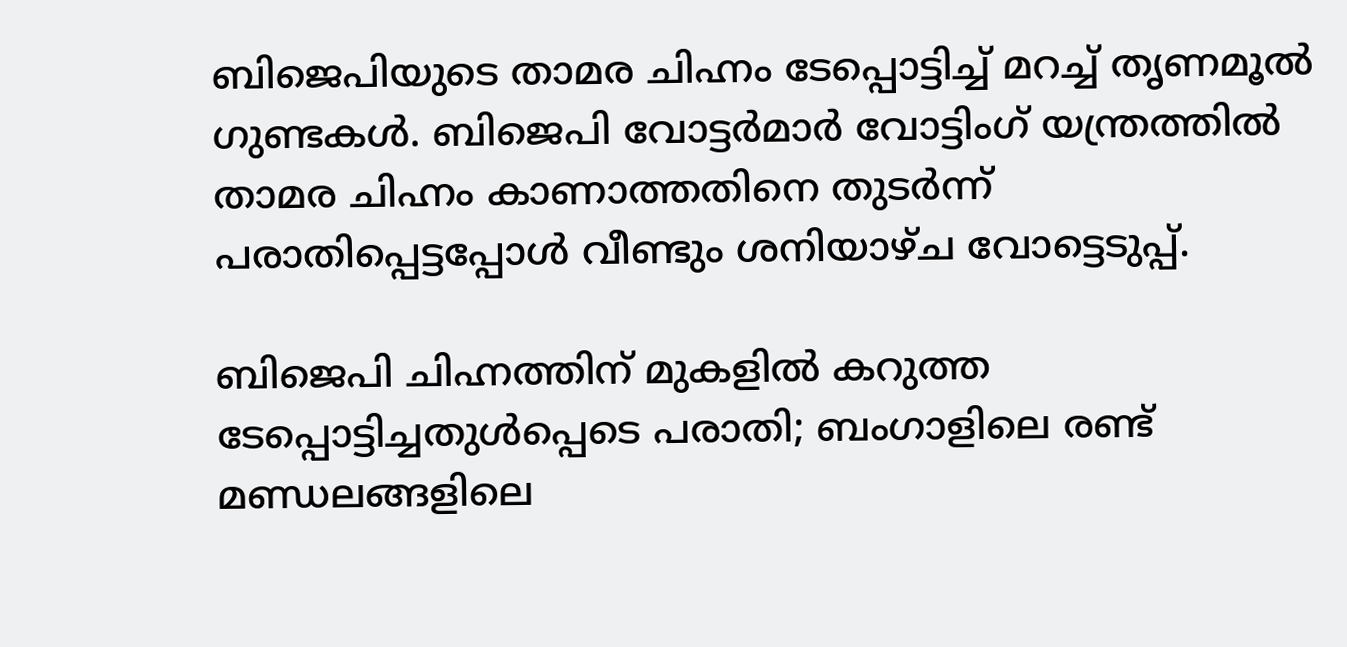ബിജെപിയുടെ താമര ചിഹ്നം ടേപ്പൊട്ടിച്ച് മറച്ച് തൃണമൂല്‍ ഗുണ്ടകള്‍. ബിജെപി വോട്ടര്‍മാര്‍ വോട്ടിംഗ് യന്ത്രത്തില്‍ താമര ചിഹ്നം കാണാത്തതിനെ തുടര്‍ന്ന് പരാതിപ്പെട്ടപ്പോള്‍ വീണ്ടും ശനിയാഴ്ച വോട്ടെടുപ്പ്.

ബിജെപി ചിഹ്നത്തിന് മുകളില്‍ കറുത്ത ടേപ്പൊട്ടിച്ചതുള്‍പ്പെടെ പരാതി; ബംഗാളിലെ രണ്ട് മണ്ഡലങ്ങളിലെ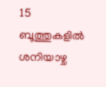15 ബൂത്തുകളിൽ ശനിയാഴ്ച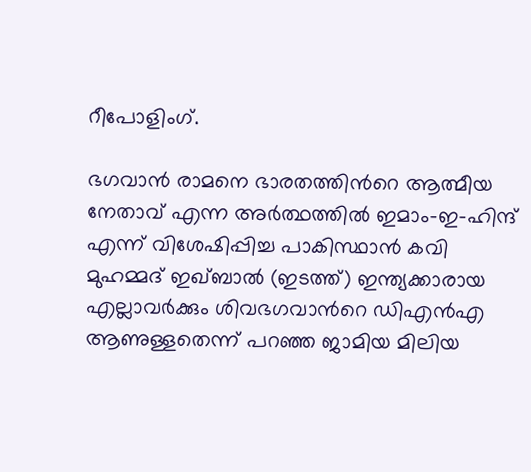റീപോളിംഗ്.

ഭഗവാന്‍ രാമനെ ഭാരതത്തിന്‍റെ ആത്മീയ നേതാവ് എന്ന അര്‍ത്ഥത്തില്‍ ഇമാം-ഇ-ഹിന്ദ് എന്ന് വിശേഷിപ്പിച്ച പാകിസ്ഥാന്‍ കവി മുഹമ്മദ് ഇഖ്ബാല്‍ (ഇടത്ത്) ഇന്ത്യക്കാരായ എല്ലാവര്‍ക്കും ശിവഭഗവാന്‍റെ ഡിഎന്‍എ ആണുള്ളതെന്ന് പറഞ്ഞ ജാമിയ മിലിയ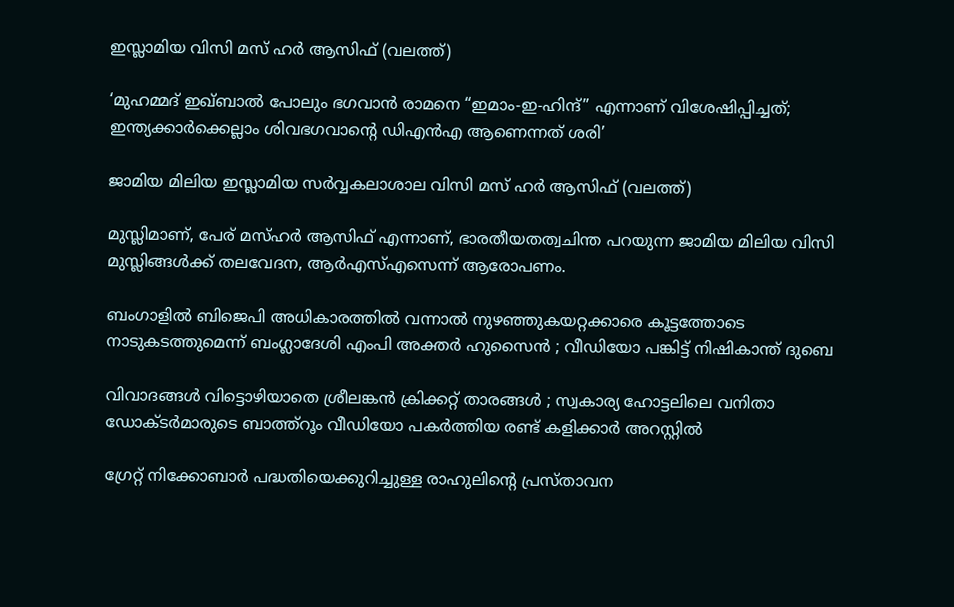ഇസ്ലാമിയ വിസി മസ് ഹര്‍ ആസിഫ് (വലത്ത്)

‘മുഹമ്മദ് ഇഖ്ബാൽ പോലും ഭഗവാൻ രാമനെ “ഇമാം-ഇ-ഹിന്ദ്” എന്നാണ് വിശേഷിപ്പിച്ചത്; ഇന്ത്യക്കാര്‍ക്കെല്ലാം ശിവഭഗവാന്റെ ഡിഎന്‍എ ആണെന്നത് ശരി’

ജാമിയ മിലിയ ഇസ്ലാമിയ സര്‍വ്വകലാശാല വിസി മസ് ഹര്‍ ആസിഫ് (വലത്ത്)

മുസ്ലിമാണ്, പേര് മസ്ഹര്‍ ആസിഫ് എന്നാണ്, ഭാരതീയതത്വചിന്ത പറയുന്ന ജാമിയ മിലിയ വിസി മുസ്ലിങ്ങള്‍ക്ക് തലവേദന, ആര്‍എസ്എസെന്ന് ആരോപണം.

ബംഗാളിൽ ബിജെപി അധികാരത്തിൽ വന്നാൽ നുഴഞ്ഞുകയറ്റക്കാരെ കൂട്ടത്തോടെ നാടുകടത്തുമെന്ന് ബംഗ്ലാദേശി എംപി അക്തർ ഹുസൈൻ ; വീഡിയോ പങ്കിട്ട് നിഷികാന്ത് ദുബെ

വിവാദങ്ങൾ വിട്ടൊഴിയാതെ ശ്രീലങ്കൻ ക്രിക്കറ്റ് താരങ്ങൾ ; സ്വകാര്യ ഹോട്ടലിലെ വനിതാ ഡോക്ടർമാരുടെ ബാത്ത്റൂം വീഡിയോ പകർത്തിയ രണ്ട് കളിക്കാർ അറസ്റ്റിൽ

ഗ്രേറ്റ് നിക്കോബാർ പദ്ധതിയെക്കുറിച്ചുള്ള രാഹുലിന്റെ പ്രസ്താവന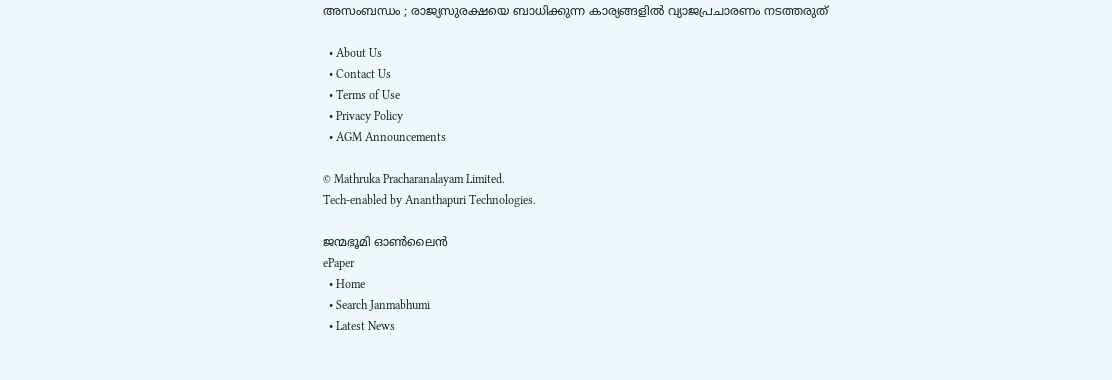അസംബന്ധം ; രാജ്യസുരക്ഷയെ ബാധിക്കുന്ന കാര്യങ്ങളിൽ വ്യാജപ്രചാരണം നടത്തരുത്

  • About Us
  • Contact Us
  • Terms of Use
  • Privacy Policy
  • AGM Announcements

© Mathruka Pracharanalayam Limited.
Tech-enabled by Ananthapuri Technologies.

ജന്മഭൂമി ഓണ്‍ലൈന്‍
ePaper
  • Home
  • Search Janmabhumi
  • Latest News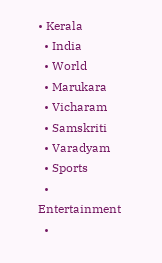• Kerala
  • India
  • World
  • Marukara
  • Vicharam
  • Samskriti
  • Varadyam
  • Sports
  • Entertainment
  •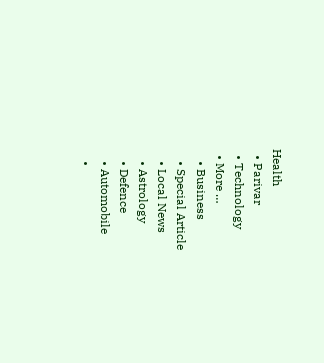Health
  • Parivar
  • Technology
  • More …
    • Business
    • Special Article
    • Local News
    • Astrology
    • Defence
    • Automobile
    •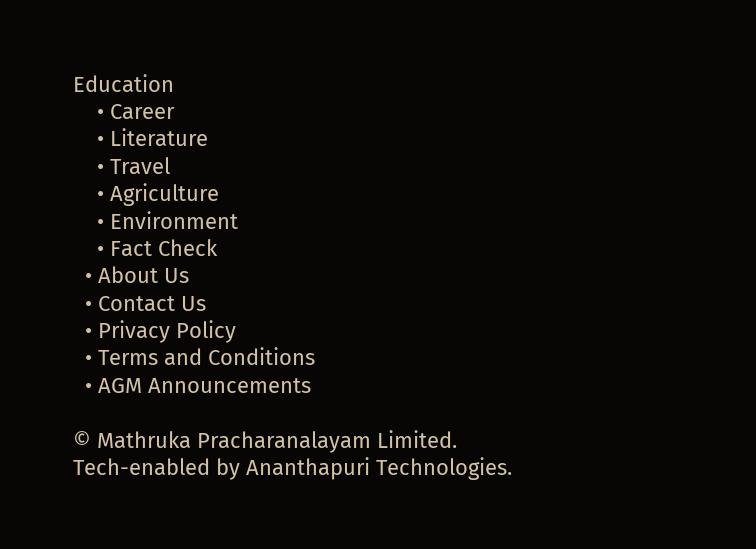Education
    • Career
    • Literature
    • Travel
    • Agriculture
    • Environment
    • Fact Check
  • About Us
  • Contact Us
  • Privacy Policy
  • Terms and Conditions
  • AGM Announcements

© Mathruka Pracharanalayam Limited.
Tech-enabled by Ananthapuri Technologies.